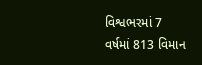વિશ્વભરમાં 7 વર્ષમાં 813 વિમાન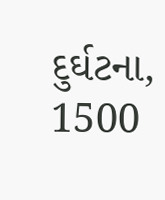દુર્ઘટના, 1500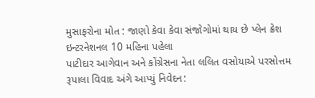મુસાફરોના મોત : જાણો કેવા કેવા સંજોગોમાં થાય છે પ્લેન ક્રેશ ઇન્ટરનેશનલ 10 મહિના પહેલા
પાટીદાર આગેવાન અને કોંગ્રેસના નેતા લલિત વસોયાએ પરસોત્તમ રૂપાલા વિવાદ અંગે આપ્યું નિવેદન: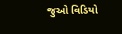જુઓ વિડિયો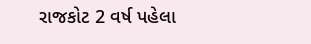રાજકોટ 2 વર્ષ પહેલા